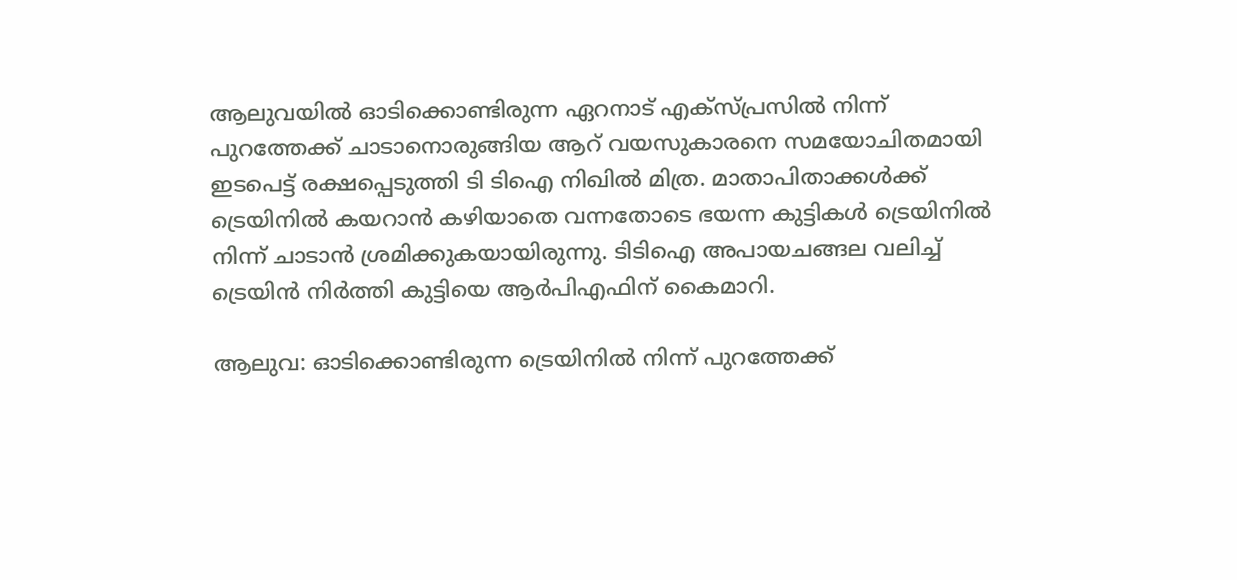ആലുവയിൽ ഓടിക്കൊണ്ടിരുന്ന ഏറനാട് എക്‌സ്പ്രസിൽ നിന്ന് പുറത്തേക്ക് ചാടാനൊരുങ്ങിയ ആറ് വയസുകാരനെ സമയോചിതമായി ഇടപെട്ട് രക്ഷപ്പെടുത്തി ടി ടിഐ നിഖിൽ മിത്ര. മാതാപിതാക്കൾക്ക് ട്രെയിനിൽ കയറാൻ കഴിയാതെ വന്നതോടെ ഭയന്ന കുട്ടികൾ ട്രെയിനിൽ നിന്ന് ചാടാൻ ശ്രമിക്കുകയായിരുന്നു. ടിടിഐ അപായചങ്ങല വലിച്ച് ട്രെയിൻ നിർത്തി കുട്ടിയെ ആർപിഎഫിന് കൈമാറി.

ആലുവ: ഓടിക്കൊണ്ടിരുന്ന ട്രെയിനിൽ നിന്ന് പുറത്തേക്ക്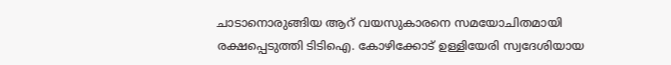ചാടാനൊരുങ്ങിയ ആറ് വയസുകാരനെ സമയോചിതമായി രക്ഷപ്പെടുത്തി ടിടിഐ. കോഴിക്കോട് ഉള്ളിയേരി സ്വദേശിയായ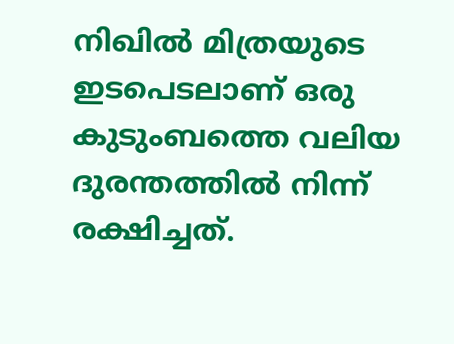നിഖിൽ മിത്രയുടെ ഇടപെടലാണ് ഒരു കുടുംബത്തെ വലിയ ദുരന്തത്തിൽ നിന്ന് രക്ഷിച്ചത്.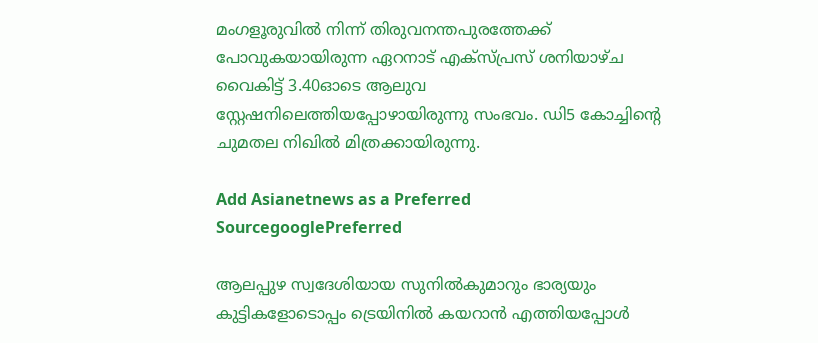മംഗളൂരുവിൽ നിന്ന് തിരുവനന്തപുരത്തേക്ക് പോവുകയായിരുന്ന ഏറനാട് എക്‌സ്പ്രസ് ശനിയാഴ്ച വൈകിട്ട് 3.40ഓടെ ആലുവ സ്റ്റേഷനിലെത്തിയപ്പോഴായിരുന്നു സംഭവം. ഡി5 കോച്ചിന്റെ ചുമതല നിഖിൽ മിത്രക്കായിരുന്നു.

Add Asianetnews as a Preferred SourcegooglePreferred

ആലപ്പുഴ സ്വദേശിയായ സുനിൽകുമാറും ഭാര്യയും കുട്ടികളോടൊപ്പം ട്രെയിനിൽ കയറാൻ എത്തിയപ്പോൾ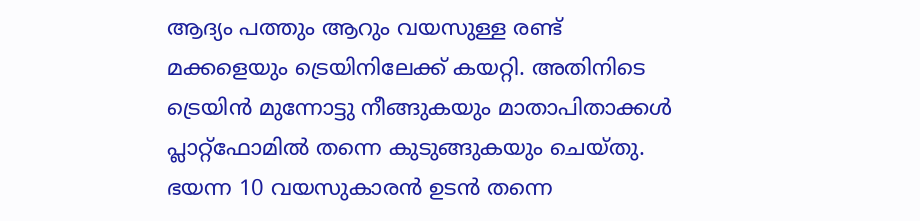ആദ്യം പത്തും ആറും വയസുള്ള രണ്ട് മക്കളെയും ട്രെയിനിലേക്ക് കയറ്റി. അതിനിടെ ട്രെയിൻ മുന്നോട്ടു നീങ്ങുകയും മാതാപിതാക്കൾ പ്ലാറ്റ്‌ഫോമിൽ തന്നെ കുടുങ്ങുകയും ചെയ്തു. ഭയന്ന 10 വയസുകാരൻ ഉടൻ തന്നെ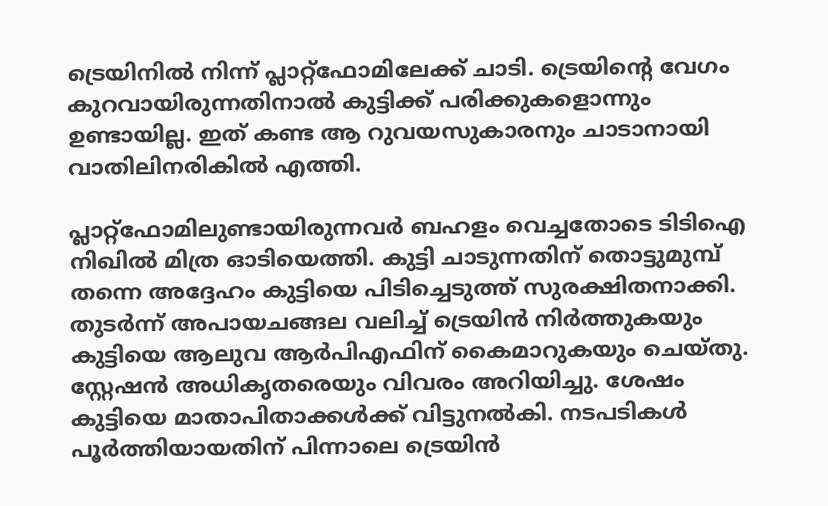ട്രെയിനിൽ നിന്ന് പ്ലാറ്റ്‌ഫോമിലേക്ക് ചാടി. ട്രെയിന്റെ വേഗം കുറവായിരുന്നതിനാൽ കുട്ടിക്ക് പരിക്കുകളൊന്നും ഉണ്ടായില്ല. ഇത് കണ്ട ആ റുവയസുകാരനും ചാടാനായി വാതിലിനരികിൽ എത്തി.

പ്ലാറ്റ്‌ഫോമിലുണ്ടായിരുന്നവർ ബഹളം വെച്ചതോടെ ടിടിഐ നിഖിൽ മിത്ര ഓടിയെത്തി. കുട്ടി ചാടുന്നതിന് തൊട്ടുമുമ്പ് തന്നെ അദ്ദേഹം കുട്ടിയെ പിടിച്ചെടുത്ത് സുരക്ഷിതനാക്കി. തുടർന്ന് അപായചങ്ങല വലിച്ച് ട്രെയിൻ നിർത്തുകയും കുട്ടിയെ ആലുവ ആർപിഎഫിന് കൈമാറുകയും ചെയ്തു. സ്റ്റേഷൻ അധികൃതരെയും വിവരം അറിയിച്ചു. ശേഷം കുട്ടിയെ മാതാപിതാക്കൾക്ക് വിട്ടുനൽകി. നടപടികൾ പൂർത്തിയായതിന് പിന്നാലെ ട്രെയിൻ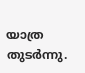യാത്ര തുടർന്നു.